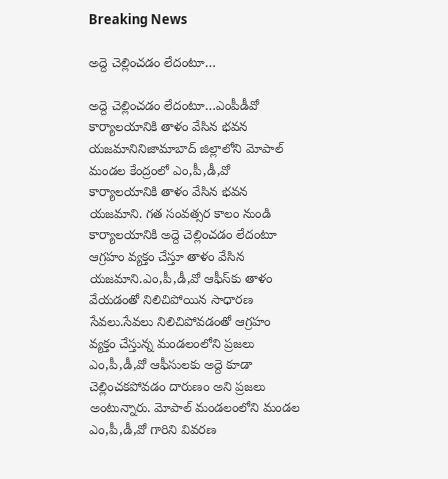Breaking News

అద్దె చెల్లించడం లేదంటూ…

అద్దె చెల్లించడం లేదంటూ…ఎంపీడీవో కార్యాలయానికి తాళం వేసిన భవన యజమానినిజామాబాద్ జిల్లాలోని మోపాల్ మండల కేంద్రంలో ఎం,పీ,డీ,వో కార్యాలయానికి తాళం వేసిన భవన యజమాని. గత సంవత్సర కాలం నుండి కార్యాలయానికి అద్దె చెల్లించడం లేదంటూ ఆగ్రహం వ్యక్తం చేస్తూ తాళం వేసిన యజమాని.ఎం,పీ,డీ,వో ఆఫీస్‌కు తాళం వేయడంతో నిలిచిపోయిన సాధారణ సేవలు.సేవలు నిలిచిపోవడంతో ఆగ్రహం వ్యక్తం చేస్తున్న మండలంలోని ప్రజలు ఎం,పీ,డీ,వో ఆఫీసులకు అద్దె కూడా చెల్లించకపోవడం దారుణం అని ప్రజలు అంటున్నారు. మోపాల్ మండలంలోని మండల ఎం,పీ,డీ,వో గారిని వివరణ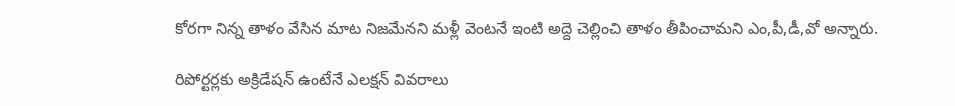కోరగా నిన్న తాళం వేసిన మాట నిజమేనని మళ్లీ వెంటనే ఇంటి అద్దె చెల్లించి తాళం తీపించామని ఎం,పీ,డీ,వో అన్నారు.

రిపోర్టర్లకు అక్రిడేషన్ ఉంటేనే ఎలక్షన్ వివరాలు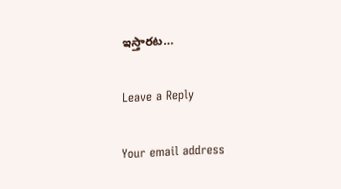ఇస్తారట…

Leave a Reply

Your email address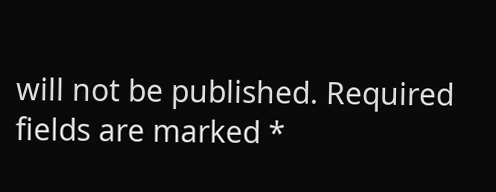will not be published. Required fields are marked *